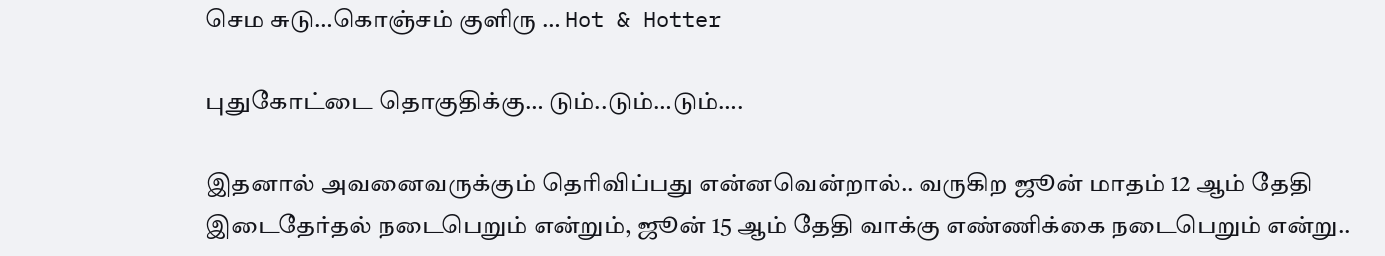செம சுடு…கொஞ்சம் குளிரு … Hot & Hotter

புதுகோட்டை தொகுதிக்கு… டும்..டும்…டும்….

இதனால் அவனைவருக்கும் தெரிவிப்பது என்னவென்றால்.. வருகிற ஜூன் மாதம் 12 ஆம் தேதி இடைதேர்தல் நடைபெறும் என்றும், ஜூன் 15 ஆம் தேதி வாக்கு எண்ணிக்கை நடைபெறும் என்று..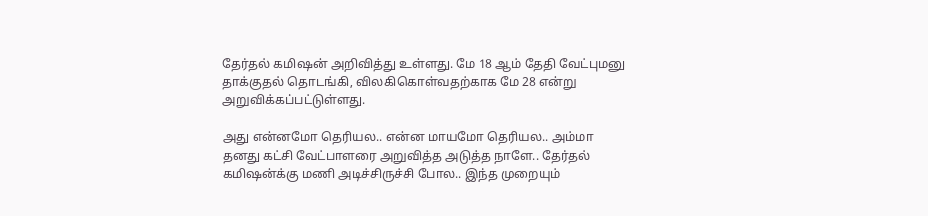தேர்தல் கமிஷன் அறிவித்து உள்ளது. மே 18 ஆம் தேதி வேட்புமனு தாக்குதல் தொடங்கி, விலகிகொள்வதற்காக மே 28 என்று அறுவிக்கப்பட்டுள்ளது.

அது என்னமோ தெரியல.. என்ன மாயமோ தெரியல.. அம்மா தனது கட்சி வேட்பாளரை அறுவித்த அடுத்த நாளே.. தேர்தல் கமிஷன்க்கு மணி அடிச்சிருச்சி போல.. இந்த முறையும்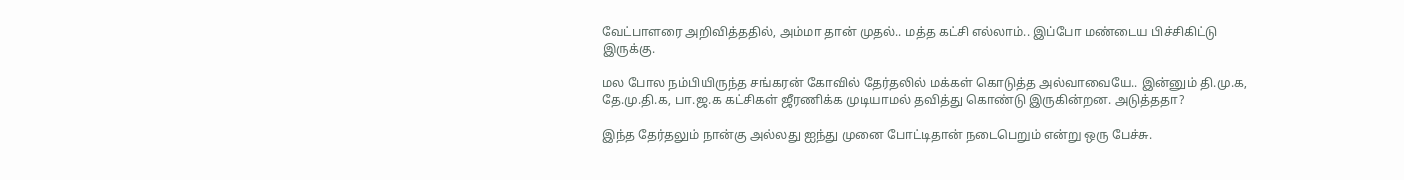வேட்பாளரை அறிவித்ததில், அம்மா தான் முதல்.. மத்த கட்சி எல்லாம்.. இப்போ மண்டைய பிச்சிகிட்டு இருக்கு.

மல போல நம்பியிருந்த சங்கரன் கோவில் தேர்தலில் மக்கள் கொடுத்த அல்வாவையே.. இன்னும் தி.மு.க, தே.மு.தி.க, பா.ஜ.க கட்சிகள் ஜீரணிக்க முடியாமல் தவித்து கொண்டு இருகின்றன. அடுத்ததா?

இந்த தேர்தலும் நான்கு அல்லது ஐந்து முனை போட்டிதான் நடைபெறும் என்று ஒரு பேச்சு.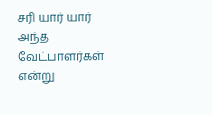சரி யார் யார் அந்த வேட்பாளர்கள் என்று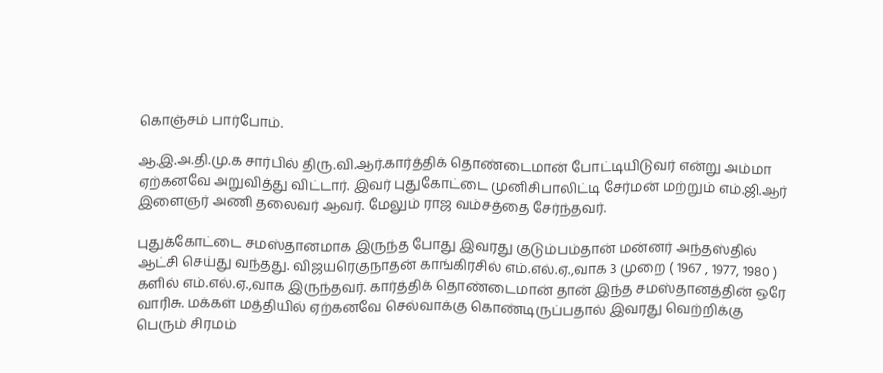கொஞ்சம் பார்போம்.

ஆ.இ.அ.தி.மு.க சார்பில் திரு.வி.ஆர்.கார்த்திக் தொண்டைமான் போட்டியிடுவர் என்று அம்மா ஏற்கனவே அறுவித்து விட்டார். இவர் புதுகோட்டை முனிசிபாலிட்டி சேர்மன் மற்றும் எம்.ஜி.ஆர் இளைஞர் அணி தலைவர் ஆவர். மேலும் ராஜ வம்சத்தை சேர்ந்தவர்.

புதுக்கோட்டை சமஸ்தானமாக இருந்த போது இவரது குடும்பம்தான் மன்னர் அந்தஸ்தில் ஆட்சி செய்து வந்தது. விஜயரெகுநாதன் காங்கிரசில் எம்.எல்.ஏ.,வாக 3 முறை ( 1967 , 1977, 1980 ) களில் எம்.எல்.ஏ.,வாக இருந்தவர். கார்த்திக் தொண்டைமான் தான் இந்த சமஸ்தானத்தின் ஒரே வாரிசு. மக்கள் மத்தியில் ஏற்கனவே செல்வாக்கு கொண்டிருப்பதால் இவரது வெற்றிக்கு பெரும் சிரமம்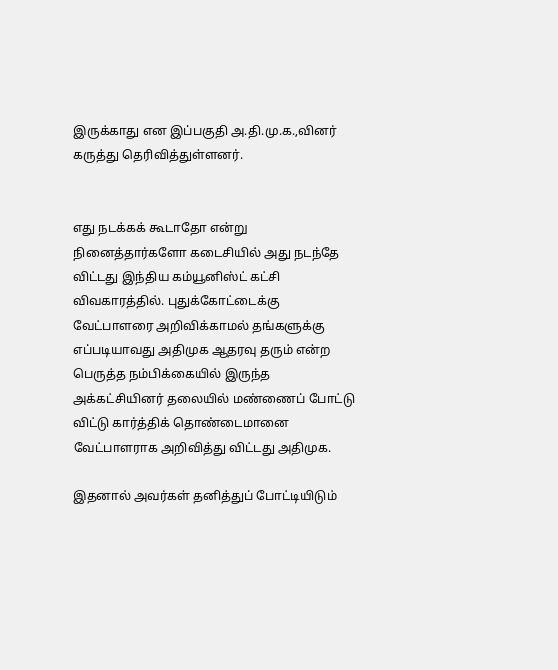இருக்காது என இப்பகுதி அ.தி.மு.க.,வினர் கருத்து தெரிவித்துள்ளனர்.


எது நடக்கக் கூடாதோ என்று நினைத்தார்களோ கடைசியில் அது நடந்தே விட்டது இந்திய கம்யூனிஸ்ட் கட்சி விவகாரத்தில். புதுக்கோட்டைக்கு வேட்பாளரை அறிவிக்காமல் தங்களுக்கு எப்படியாவது அதிமுக ஆதரவு தரும் என்ற பெருத்த நம்பிக்கையில் இருந்த அக்கட்சியினர் தலையில் மண்ணைப் போட்டு விட்டு கார்த்திக் தொண்டைமானை வேட்பாளராக அறிவித்து விட்டது அதிமுக.

இதனால் அவர்கள் தனித்துப் போட்டியிடும்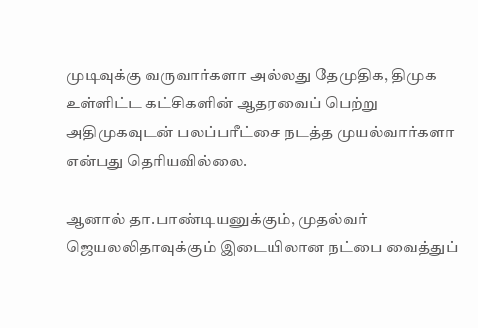முடிவுக்கு வருவார்களா அல்லது தேமுதிக, திமுக உள்ளிட்ட கட்சிகளின் ஆதரவைப் பெற்று அதிமுகவுடன் பலப்பரீட்சை நடத்த முயல்வார்களா என்பது தெரியவில்லை.

ஆனால் தா.பாண்டியனுக்கும், முதல்வர் ஜெயலலிதாவுக்கும் இடையிலான நட்பை வைத்துப்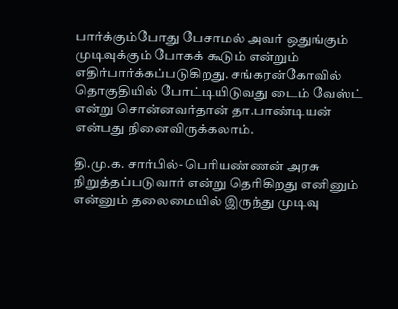பார்க்கும்போது பேசாமல் அவர் ஒதுங்கும் முடிவுக்கும் போகக் கூடும் என்றும் எதிர்பார்க்கப்படுகிறது. சங்கரன்கோவில் தொகுதியில் போட்டியிடுவது டைம் வேஸ்ட் என்று சொன்னவர்தான் தா.பாண்டியன் என்பது நினைவிருக்கலாம்.

தி.மு.க. சார்பில்- பெரியண்ணன் அரசு நிறுத்தப்படுவார் என்று தெரிகிறது எனினும் என்னும் தலைமையில் இருந்து முடிவு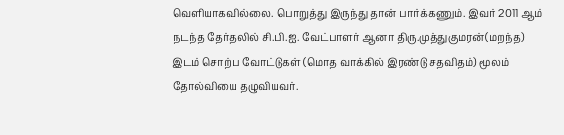வெளியாகவில்லை. பொறுத்து இருந்து தான் பார்க்கணும். இவர் 2011 ஆம் நடந்த தேர்தலில் சி.பி.ஐ. வேட்பாளர் ஆனா திரு.முத்துகுமரன்(மறந்த) இடம் சொற்ப வோட்டுகள் (மொத வாக்கில் இரண்டு சதவிதம்) மூலம் தோல்வியை தழுவியவர்.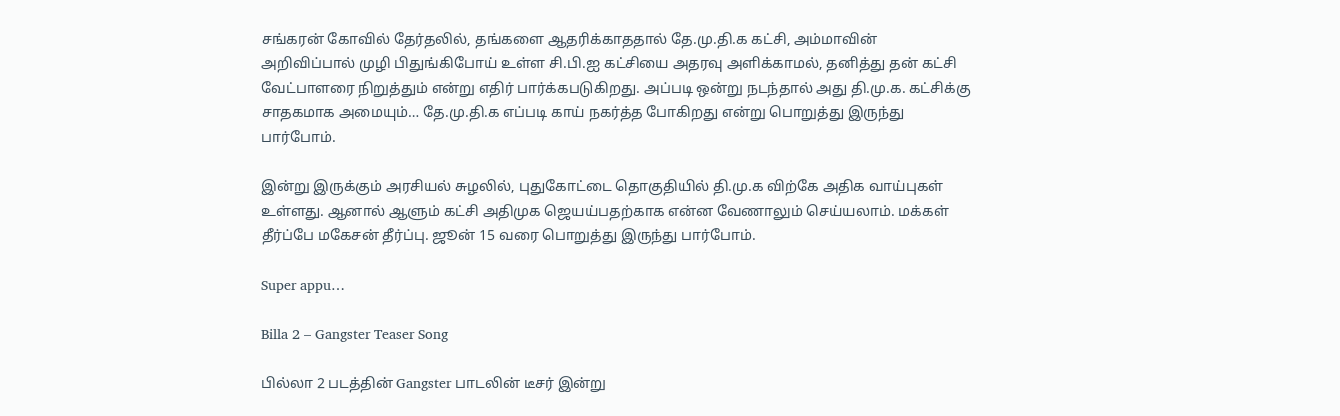சங்கரன் கோவில் தேர்தலில், தங்களை ஆதரிக்காததால் தே.மு.தி.க கட்சி, அம்மாவின் அறிவிப்பால் முழி பிதுங்கிபோய் உள்ள சி.பி.ஐ கட்சியை அதரவு அளிக்காமல், தனித்து தன் கட்சி வேட்பாளரை நிறுத்தும் என்று எதிர் பார்க்கபடுகிறது. அப்படி ஒன்று நடந்தால் அது தி.மு.க. கட்சிக்கு சாதகமாக அமையும்… தே.மு.தி.க எப்படி காய் நகர்த்த போகிறது என்று பொறுத்து இருந்து பார்போம்.

இன்று இருக்கும் அரசியல் சுழலில், புதுகோட்டை தொகுதியில் தி.மு.க விற்கே அதிக வாய்புகள் உள்ளது. ஆனால் ஆளும் கட்சி அதிமுக ஜெயய்பதற்காக என்ன வேணாலும் செய்யலாம். மக்கள் தீர்ப்பே மகேசன் தீர்ப்பு. ஜூன் 15 வரை பொறுத்து இருந்து பார்போம்.

Super appu…

Billa 2 – Gangster Teaser Song

பில்லா 2 படத்தின் Gangster பாடலின் டீசர் இன்று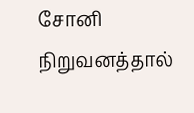சோனி நிறுவனத்தால்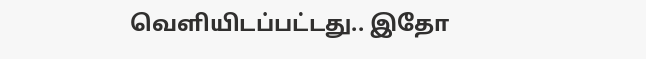வெளியிடப்பட்டது.. இதோ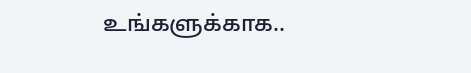உங்களுக்காக..